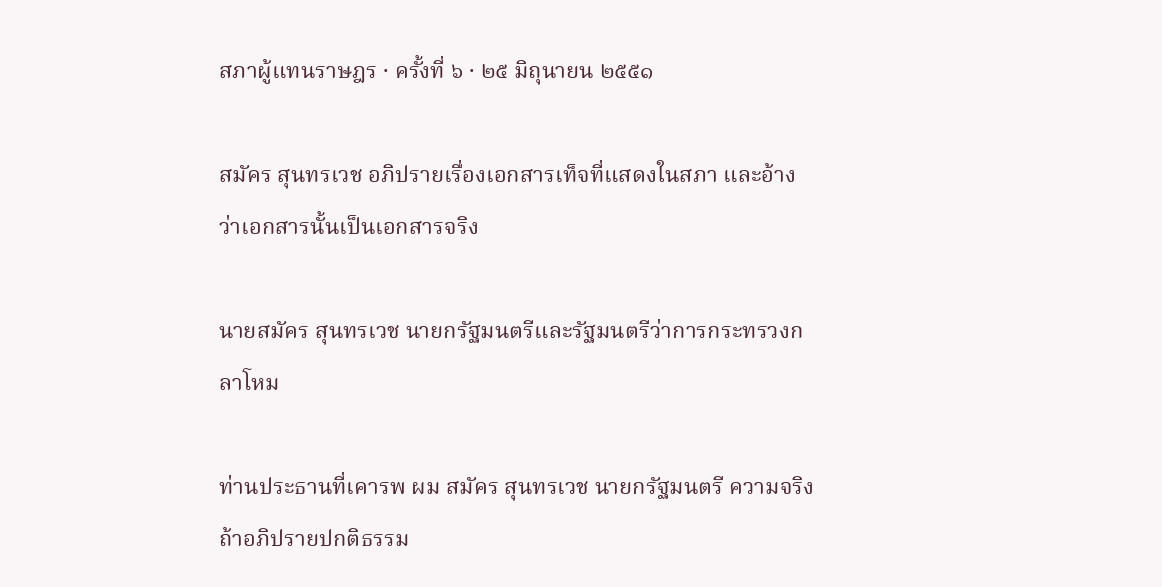สภาผู้แทนราษฎร · ครั้งที่ ๖ · ๒๕ มิถุนายน ๒๕๕๑

สมัคร สุนทรเวช อภิปรายเรื่องเอกสารเท็จที่แสดงในสภา และอ้างว่าเอกสารนั้นเป็นเอกสารจริง

นายสมัคร สุนทรเวช นายกรัฐมนตรีและรัฐมนตรีว่าการกระทรวงกลาโหม

ท่านประธานที่เคารพ ผม สมัคร สุนทรเวช นายกรัฐมนตรี ความจริงถ้าอภิปรายปกติธรรม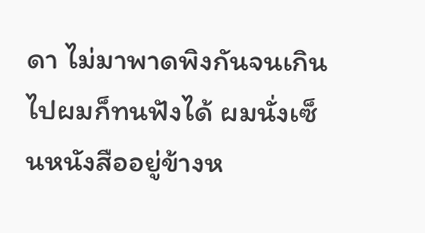ดา ไม่มาพาดพิงกันจนเกินไปผมก็ทนฟังได้ ผมนั่งเซ็นหนังสืออยู่ข้างห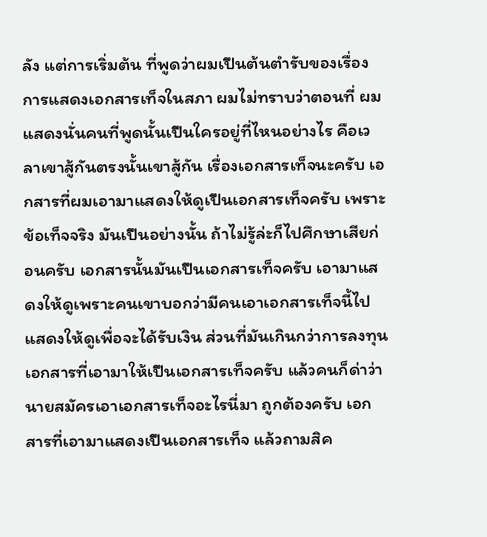ลัง แต่การเริ่มต้น ที่พูดว่าผมเปึนต้นตํารับของเรื่องการแสดงเอกสารเท็จในสภา ผมไม่ทราบว่าตอนที่ ผมแสดงนั่นคนที่พูดนั้นเปึนใครอยู่ที่ไหนอย่างไร คือเวลาเขาสู้กันตรงนั้นเขาสู้กัน เรื่องเอกสารเท็จนะครับ เอกสารที่ผมเอามาแสดงให้ดูเปึนเอกสารเท็จครับ เพราะข้อเท็จจริง มันเปึนอย่างนั้น ถ้าไม่รู้ล่ะก็ไปศึกษาเสียก่อนครับ เอกสารนั้นมันเปึนเอกสารเท็จครับ เอามาแสดงให้ดูเพราะคนเขาบอกว่ามีคนเอาเอกสารเท็จนี้ไปแสดงให้ดูเพื่อจะได้รับเงิน ส่วนที่มันเกินกว่าการลงทุน เอกสารที่เอามาให้เปึนเอกสารเท็จครับ แล้วคนก็ด่าว่า นายสมัครเอาเอกสารเท็จอะไรนี่มา ถูกต้องครับ เอกสารที่เอามาแสดงเปึนเอกสารเท็จ แล้วถามสิค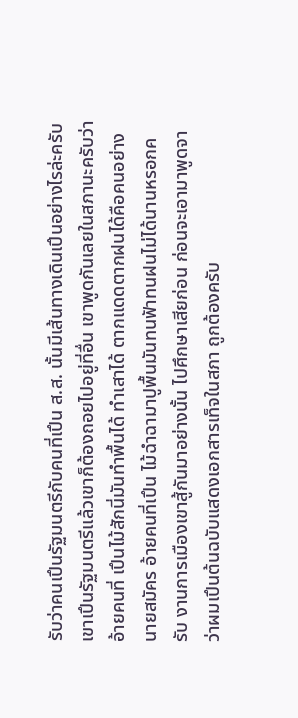รับว่าคนเปึนรัฐมนตรีกับคนที่เปึน ส.ส. นั้นมีเส้นทางเดินเปึนอย่างไรล่ะครับ เขาเปึนรัฐมนตรีแล้วเขาก็ต้องถอยไปอยู่ที่อื่น เขาพูดกันเลยในสภานะครับว่าอ้ายคนที่ เปึนไม้สักนี่มันทําพื้นได้ ทําเสาได้ ตากแดดตากฝนได้คือคนอย่างนายสมัคร อ้ายคนที่เปึน ไม้ฉําฉามาปูพื้นมันทนฟัาทนฝนไม่ได้นานหรอกครับ งานการเมืองเขาสู้กันมาอย่างนั้น ไปศึกษาเสียก่อน ก่อนจะเอามาพูดจาว่าผมเปึนต้นฉบับแสดงเอกสารเท็จในสภา ถูกต้องครับ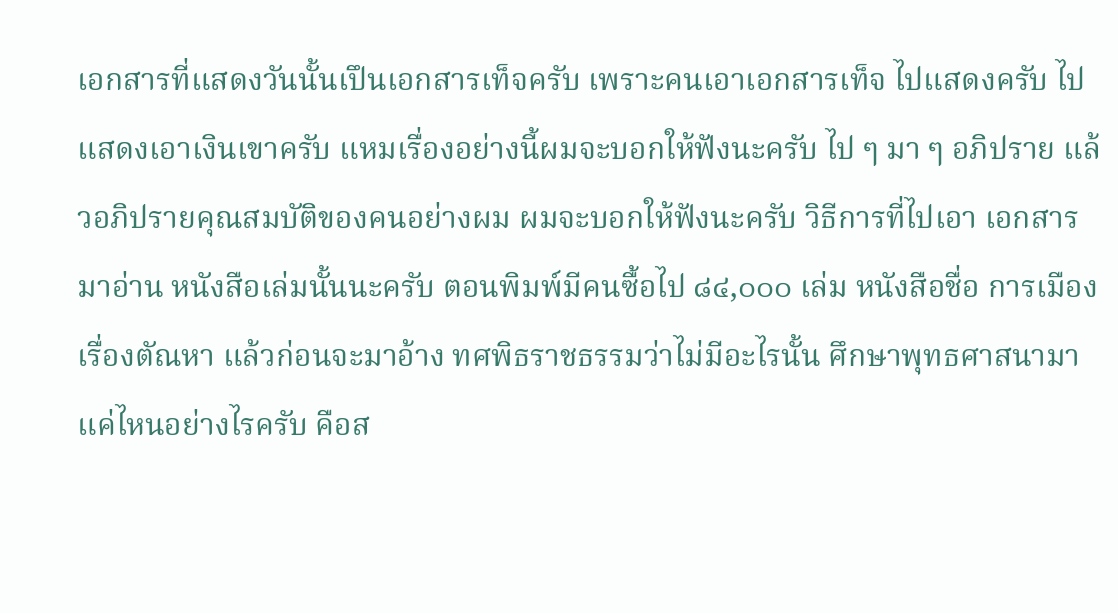เอกสารที่แสดงวันนั้นเปึนเอกสารเท็จครับ เพราะคนเอาเอกสารเท็จ ไปแสดงครับ ไปแสดงเอาเงินเขาครับ แหมเรื่องอย่างนี้ผมจะบอกให้ฟังนะครับ ไป ๆ มา ๆ อภิปราย แล้วอภิปรายคุณสมบัติของคนอย่างผม ผมจะบอกให้ฟังนะครับ วิธีการที่ไปเอา เอกสารมาอ่าน หนังสือเล่มนั้นนะครับ ตอนพิมพ์มีคนซื้อไป ๘๔,๐๐๐ เล่ม หนังสือชื่อ การเมืองเรื่องตัณหา แล้วก่อนจะมาอ้าง ทศพิธราชธรรมว่าไม่มีอะไรนั้น ศึกษาพุทธศาสนามาแค่ไหนอย่างไรครับ คือส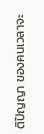ติปัญญา ของคนเวลาจะ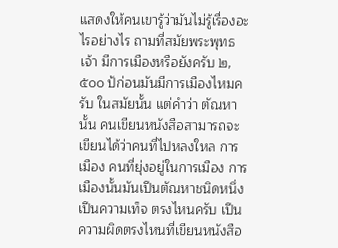แสดงให้คนเขารู้ว่ามันไม่รู้เรื่องอะไรอย่างไร ถามที่สมัยพระพุทธเจ้า มีการเมืองหรือยังครับ ๒,๕๐๐ ป้ก่อนมันมีการเมืองไหมครับ ในสมัยนั้น แต่คําว่า ตัณหา นั้น คนเขียนหนังสือสามารถจะเขียนได้ว่าคนที่ไปหลงใหล การเมือง คนที่ยุ่งอยู่ในการเมือง การเมืองนั้นมันเปึนตัณหาชนิดหนึ่ง เปึนความเท็จ ตรงไหนครับ เปึนความผิดตรงไหนที่เขียนหนังสือ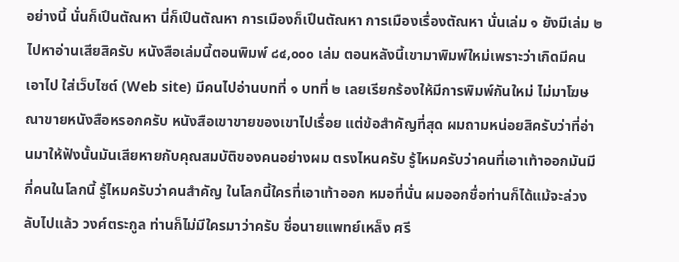อย่างนี้ นั่นก็เปึนตัณหา นี่ก็เปึนตัณหา การเมืองก็เปึนตัณหา การเมืองเรื่องตัณหา นั่นเล่ม ๑ ยังมีเล่ม ๒ ไปหาอ่านเสียสิครับ หนังสือเล่มนี้ตอนพิมพ์ ๘๔,๐๐๐ เล่ม ตอนหลังนี้เขามาพิมพ์ใหม่เพราะว่าเกิดมีคนเอาไป ใส่เว็บไซต์ (Web site) มีคนไปอ่านบทที่ ๑ บทที่ ๒ เลยเรียกร้องให้มีการพิมพ์กันใหม่ ไม่มาโฆษณาขายหนังสือหรอกครับ หนังสือเขาขายของเขาไปเรื่อย แต่ข้อสําคัญที่สุด ผมถามหน่อยสิครับว่าที่อ่านมาให้ฟังนั้นมันเสียหายกับคุณสมบัติของคนอย่างผม ตรงไหนครับ รู้ไหมครับว่าคนที่เอาเท้าออกมันมีกี่คนในโลกนี้ รู้ไหมครับว่าคนสําคัญ ในโลกนี้ใครที่เอาเท้าออก หมอที่นั่น ผมออกชื่อท่านก็ได้แม้จะล่วงลับไปแล้ว วงศ์ตระกูล ท่านก็ไม่มีใครมาว่าครับ ชื่อนายแพทย์เหล็ง ศรี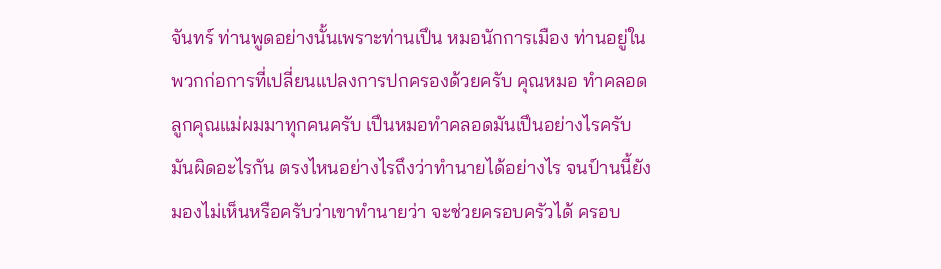จันทร์ ท่านพูดอย่างนั้นเพราะท่านเปึน หมอนักการเมือง ท่านอยู่ในพวกก่อการที่เปลี่ยนแปลงการปกครองด้วยครับ คุณหมอ ทําคลอดลูกคุณแม่ผมมาทุกคนครับ เปึนหมอทําคลอดมันเปึนอย่างไรครับ มันผิดอะไรกัน ตรงไหนอย่างไรถึงว่าทํานายได้อย่างไร จนป์านนี้ยังมองไม่เห็นหรือครับว่าเขาทํานายว่า จะช่วยครอบครัวได้ ครอบ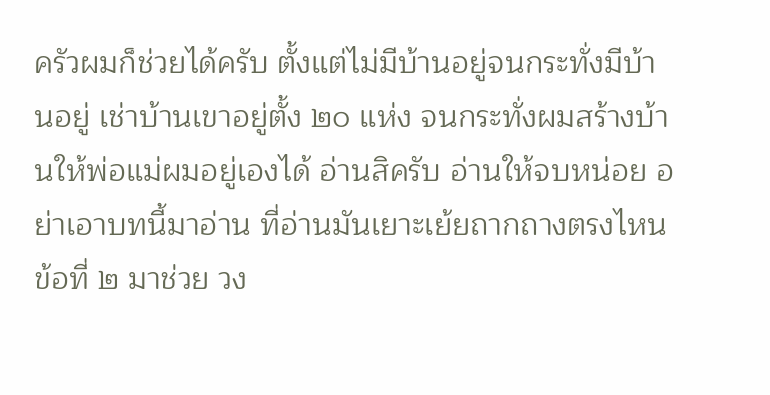ครัวผมก็ช่วยได้ครับ ตั้งแต่ไม่มีบ้านอยู่จนกระทั่งมีบ้านอยู่ เช่าบ้านเขาอยู่ตั้ง ๒๐ แห่ง จนกระทั่งผมสร้างบ้านให้พ่อแม่ผมอยู่เองได้ อ่านสิครับ อ่านให้จบหน่อย อย่าเอาบทนี้มาอ่าน ที่อ่านมันเยาะเย้ยถากถางตรงไหน ข้อที่ ๒ มาช่วย วง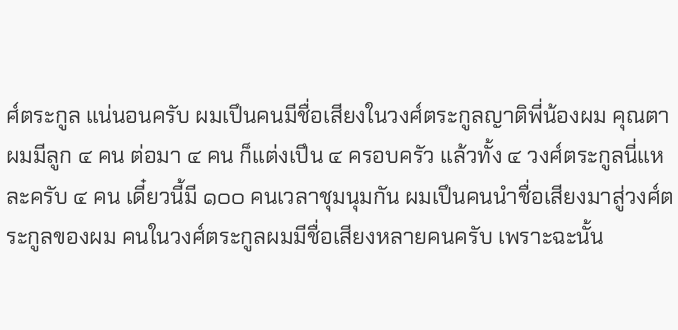ศ์ตระกูล แน่นอนครับ ผมเปึนคนมีชื่อเสียงในวงศ์ตระกูลญาติพี่น้องผม คุณตาผมมีลูก ๔ คน ต่อมา ๔ คน ก็แต่งเปึน ๔ ครอบครัว แล้วทั้ง ๔ วงศ์ตระกูลนี่แหละครับ ๔ คน เดี๋ยวนี้มี ๑๐๐ คนเวลาชุมนุมกัน ผมเปึนคนนําชื่อเสียงมาสู่วงศ์ตระกูลของผม คนในวงศ์ตระกูลผมมีชื่อเสียงหลายคนครับ เพราะฉะนั้น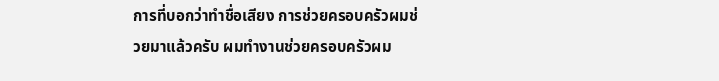การที่บอกว่าทําชื่อเสียง การช่วยครอบครัวผมช่วยมาแล้วครับ ผมทํางานช่วยครอบครัวผม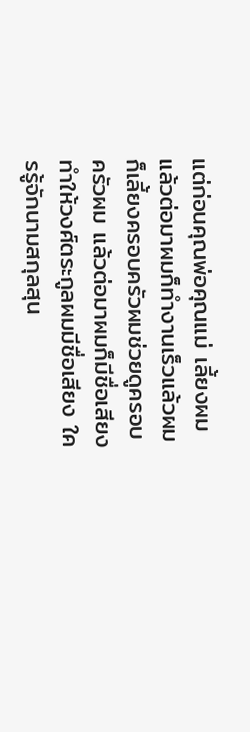แต่ก่อนคุณพ่อคุณแม่ เลี้ยงผม แล้วต่อมาผมก็ทํางานเร็วแล้วผมก็เลี้ยงครอบครัวผมช่วยดูครอบครัวผม แล้วต่อมาผมก็มีชื่อเสียงทําให้วงศ์ตระกูลผมมีชื่อเสียง ใครรู้จักนามสกุลสุน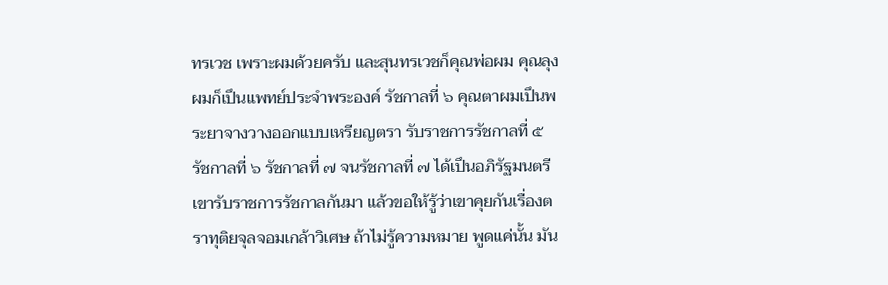ทรเวช เพราะผมด้วยครับ และสุนทรเวชก็คุณพ่อผม คุณลุงผมก็เปึนแพทย์ประจําพระองค์ รัชกาลที่ ๖ คุณตาผมเปึนพระยาจางวางออกแบบเหรียญตรา รับราชการรัชกาลที่ ๕ รัชกาลที่ ๖ รัชกาลที่ ๗ จนรัชกาลที่ ๗ ได้เปึนอภิรัฐมนตรี เขารับราชการรัชกาลกันมา แล้วขอให้รู้ว่าเขาคุยกันเรื่องตราทุติยจุลจอมเกล้าวิเศษ ถ้าไม่รู้ความหมาย พูดแค่นั้น มัน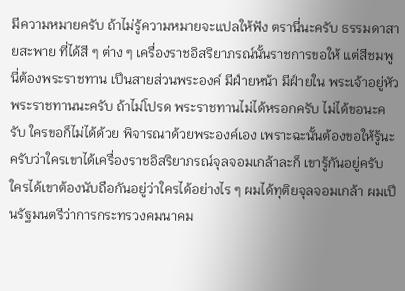มีความหมายครับ ถ้าไม่รู้ความหมายจะแปลให้ฟัง ตรานี่นะครับ ธรรมดาสายสะพาย ที่ได้สี ๆ ต่าง ๆ เครื่องราชอิสริยาภรณ์นั้นราชการขอให้ แต่สีชมพูนี่ต้องพระราชทาน เปึนสายส่วนพระองค์ มีฝ์ายหน้า มีฝ์ายใน พระเจ้าอยู่หัวพระราชทานนะครับ ถ้าไม่โปรด พระราชทานไม่ได้หรอกครับ ไม่ได้ขอนะครับ ใครขอก็ไม่ได้ด้วย พิจารณาด้วยพระองค์เอง เพราะฉะนั้นต้องขอให้รู้นะครับว่าใครเขาได้เครื่องราชอิสริยาภรณ์จุลจอมเกล้าละก็ เขารู้กันอยู่ครับ ใครได้เขาต้องนับถือกันอยู่ว่าใครได้อย่างไร ๆ ผมได้ทุติยจุลจอมเกล้า ผมเปึนรัฐมนตรีว่าการกระทรวงคมนาคม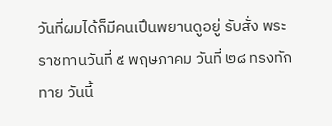วันที่ผมได้ก็มีคนเปึนพยานดูอยู่ รับสั่ง พระราชทานวันที่ ๕ พฤษภาคม วันที่ ๒๘ ทรงทักทาย วันนี้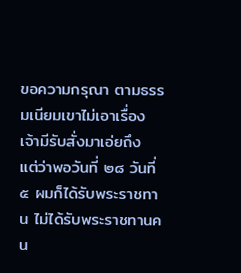ขอความกรุณา ตามธรรมเนียมเขาไม่เอาเรื่องเจ้ามีรับสั่งมาเอ่ยถึง แต่ว่าพอวันที่ ๒๘ วันที่ ๕ ผมก็ได้รับพระราชทาน ไม่ได้รับพระราชทานคน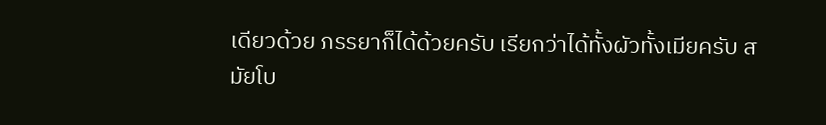เดียวด้วย ภรรยาก็ได้ด้วยครับ เรียกว่าได้ทั้งผัวทั้งเมียครับ สมัยโบ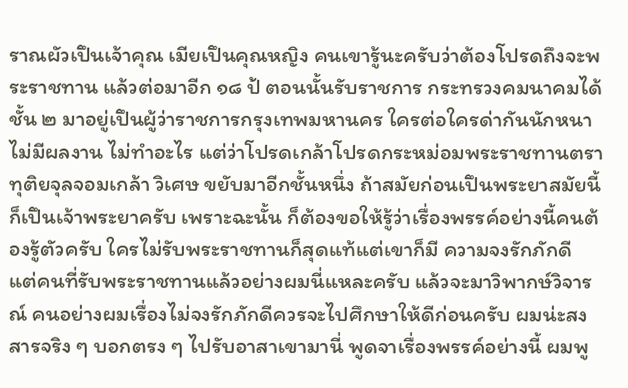ราณผัวเปึนเจ้าคุณ เมียเปึนคุณหญิง คนเขารู้นะครับว่าต้องโปรดถึงจะพระราชทาน แล้วต่อมาอีก ๑๘ ป้ ตอนนั้นรับราชการ กระทรวงคมนาคมได้ชั้น ๒ มาอยู่เปึนผู้ว่าราชการกรุงเทพมหานคร ใครต่อใครด่ากันนักหนา ไม่มีผลงาน ไม่ทําอะไร แต่ว่าโปรดเกล้าโปรดกระหม่อมพระราชทานตราทุติยจุลจอมเกล้า วิเศษ ขยับมาอีกชั้นหนึ่ง ถ้าสมัยก่อนเปึนพระยาสมัยนี้ก็เปึนเจ้าพระยาครับ เพราะฉะนั้น ก็ต้องขอให้รู้ว่าเรื่องพรรค์อย่างนี้คนต้องรู้ตัวครับ ใครไม่รับพระราชทานก็สุดแท้แต่เขาก็มี ความจงรักภักดี แต่คนที่รับพระราชทานแล้วอย่างผมนี่แหละครับ แล้วจะมาวิพากษ์วิจารณ์ คนอย่างผมเรื่องไม่จงรักภักดีควรจะไปศึกษาให้ดีก่อนครับ ผมน่ะสงสารจริง ๆ บอกตรง ๆ ไปรับอาสาเขามานี่ พูดจาเรื่องพรรค์อย่างนี้ ผมพู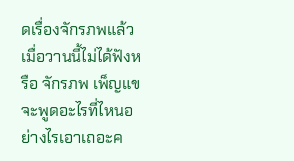ดเรื่องจักรภพแล้วเมื่อวานนี้ไม่ได้ฟังหรือ จักรภพ เพ็ญแข จะพูดอะไรที่ไหนอย่างไรเอาเถอะค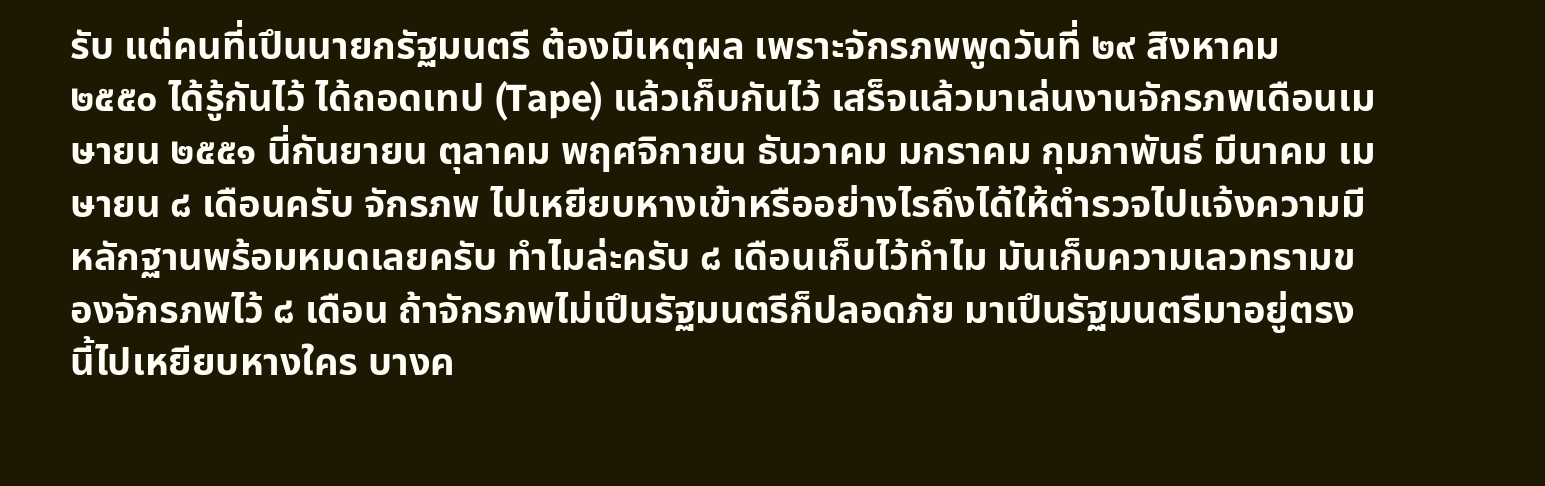รับ แต่คนที่เปึนนายกรัฐมนตรี ต้องมีเหตุผล เพราะจักรภพพูดวันที่ ๒๙ สิงหาคม ๒๕๕๐ ได้รู้กันไว้ ได้ถอดเทป (Tape) แล้วเก็บกันไว้ เสร็จแล้วมาเล่นงานจักรภพเดือนเมษายน ๒๕๕๑ นี่กันยายน ตุลาคม พฤศจิกายน ธันวาคม มกราคม กุมภาพันธ์ มีนาคม เมษายน ๘ เดือนครับ จักรภพ ไปเหยียบหางเข้าหรืออย่างไรถึงได้ให้ตํารวจไปแจ้งความมีหลักฐานพร้อมหมดเลยครับ ทําไมล่ะครับ ๘ เดือนเก็บไว้ทําไม มันเก็บความเลวทรามของจักรภพไว้ ๘ เดือน ถ้าจักรภพไม่เปึนรัฐมนตรีก็ปลอดภัย มาเปึนรัฐมนตรีมาอยู่ตรงนี้ไปเหยียบหางใคร บางค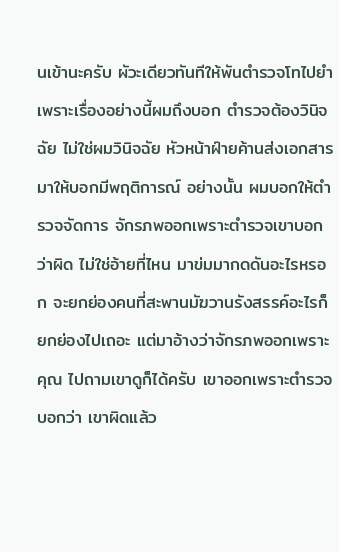นเข้านะครับ ผัวะเดียวทันทีให้พันตํารวจโทไปยํา เพราะเรื่องอย่างนี้ผมถึงบอก ตํารวจต้องวินิจฉัย ไม่ใช่ผมวินิจฉัย หัวหน้าฝ์ายค้านส่งเอกสารมาให้บอกมีพฤติการณ์ อย่างนั้น ผมบอกให้ตํารวจจัดการ จักรภพออกเพราะตํารวจเขาบอกว่าผิด ไม่ใช่อ้ายที่ไหน มาข่มมากดดันอะไรหรอก จะยกย่องคนที่สะพานมัฆวานรังสรรค์อะไรก็ยกย่องไปเถอะ แต่มาอ้างว่าจักรภพออกเพราะคุณ ไปถามเขาดูก็ได้ครับ เขาออกเพราะตํารวจบอกว่า เขาผิดแล้ว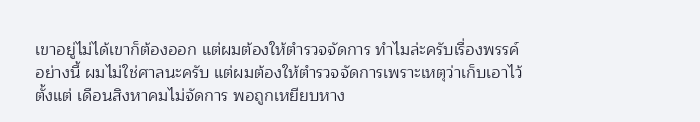เขาอยู่ไม่ได้เขาก็ต้องออก แต่ผมต้องให้ตํารวจจัดการ ทําไมล่ะครับเรื่องพรรค์ อย่างนี้ ผมไม่ใช่ศาลนะครับ แต่ผมต้องให้ตํารวจจัดการเพราะเหตุว่าเก็บเอาไว้ตั้งแต่ เดือนสิงหาคมไม่จัดการ พอถูกเหยียบหาง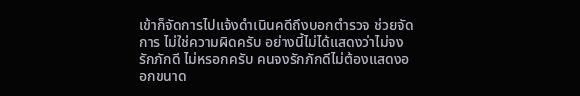เข้าก็จัดการไปแจ้งดําเนินคดีถึงบอกตํารวจ ช่วยจัดการ ไม่ใช่ความผิดครับ อย่างนี้ไม่ได้แสดงว่าไม่จงรักภักดี ไม่หรอกครับ คนจงรักภักดีไม่ต้องแสดงออกขนาด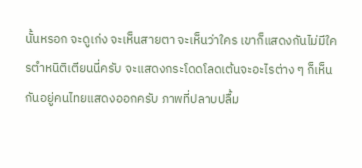นั้นหรอก จะดูเก่ง จะเห็นสายตา จะเห็นว่าใคร เขาก็แสดงกันไม่มีใครตําหนิติเตียนนี่ครับ จะแสดงกระโดดโลดเต้นจะอะไรต่าง ๆ ก็เห็นกันอยู่คนไทยแสดงออกครับ ภาพที่ปลาบปลื้ม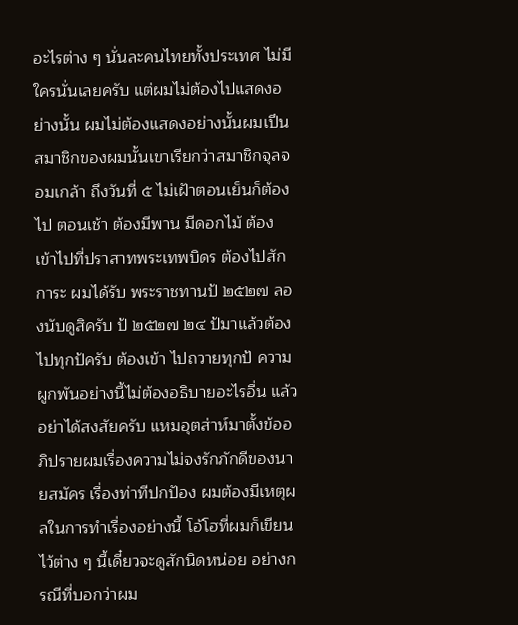อะไรต่าง ๆ นั่นละคนไทยทั้งประเทศ ไม่มีใครนั่นเลยครับ แต่ผมไม่ต้องไปแสดงอย่างนั้น ผมไม่ต้องแสดงอย่างนั้นผมเปึน สมาชิกของผมนั้นเขาเรียกว่าสมาชิกจุลจอมเกล้า ถึงวันที่ ๕ ไม่เฝัาตอนเย็นก็ต้องไป ตอนเช้า ต้องมีพาน มีดอกไม้ ต้องเข้าไปที่ปราสาทพระเทพบิดร ต้องไปสักการะ ผมได้รับ พระราชทานป้ ๒๕๒๗ ลองนับดูสิครับ ป้ ๒๕๒๗ ๒๔ ป้มาแล้วต้องไปทุกป้ครับ ต้องเข้า ไปถวายทุกป้ ความผูกพันอย่างนี้ไม่ต้องอธิบายอะไรอื่น แล้วอย่าได้สงสัยครับ แหมอุตส่าห์มาตั้งข้ออภิปรายผมเรื่องความไม่จงรักภักดีของนายสมัคร เรื่องท่าทีปกปัอง ผมต้องมีเหตุผลในการทําเรื่องอย่างนี้ โอ้โฮที่ผมก็เขียนไว้ต่าง ๆ นี้เดี๋ยวจะดูสักนิดหน่อย อย่างกรณีที่บอกว่าผม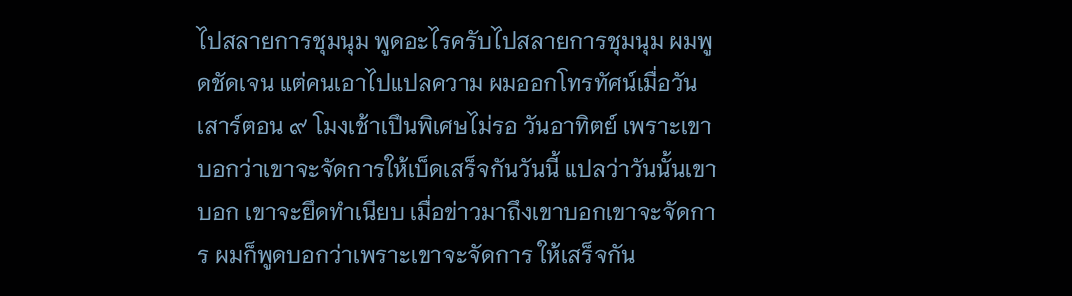ไปสลายการชุมนุม พูดอะไรครับไปสลายการชุมนุม ผมพูดชัดเจน แต่คนเอาไปแปลความ ผมออกโทรทัศน์เมื่อวันเสาร์ตอน ๙ โมงเช้าเปึนพิเศษไม่รอ วันอาทิตย์ เพราะเขาบอกว่าเขาจะจัดการให้เบ็ดเสร็จกันวันนี้ แปลว่าวันนั้นเขาบอก เขาจะยึดทําเนียบ เมื่อข่าวมาถึงเขาบอกเขาจะจัดการ ผมก็พูดบอกว่าเพราะเขาจะจัดการ ให้เสร็จกัน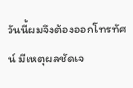วันนี้ผมจึงต้องออกโทรทัศน์ มีเหตุผลชัดเจ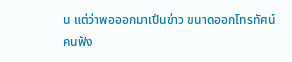น แต่ว่าพอออกมาเปึนข่าว ขนาดออกโทรทัศน์คนฟัง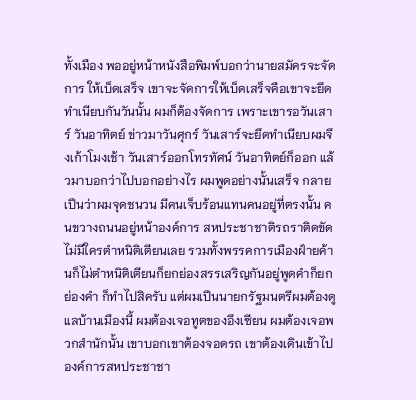ทั้งเมือง พออยู่หน้าหนังสือพิมพ์บอกว่านายสมัครจะจัดการ ให้เบ็ดเสร็จ เขาจะจัดการให้เบ็ดเสร็จคือเขาจะยึดทําเนียบกันวันนั้น ผมก็ต้องจัดการ เพราะเขารอวันเสาร์ วันอาทิตย์ ข่าวมาวันศุกร์ วันเสาร์จะยึดทําเนียบผมจึงเก้าโมงเช้า วันเสาร์ออกโทรทัศน์ วันอาทิตย์ก็ออก แล้วมาบอกว่าไปบอกอย่างไร ผมพูดอย่างนั้นเสร็จ กลายเปึนว่าผมจุดชนวน มีคนเจ็บร้อนแทนคนอยู่ที่ตรงนั้น คนขวางถนนอยู่หน้าองค์การ สหประชาชาติรถราติดขัดไม่มีใครตําหนิติเตียนเลย รวมทั้งพรรคการเมืองฝ์ายค้านก็ไม่ตําหนิติเตียนก็ยกย่องสรรเสริญกันอยู่พูดคําก็ยกย่องคํา ก็ทําไปสิครับ แต่ผมเปึนนายกรัฐมนตรีผมต้องดูแลบ้านเมืองนี้ ผมต้องเจอทูตของอึงเซียน ผมต้องเจอพวกสํานักนั้น เขาบอกเขาต้องจอดรถ เขาต้องเดินเข้าไปองค์การสหประชาชา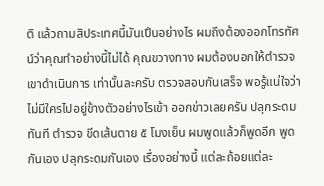ติ แล้วถามสิประเทศนี้มันเปึนอย่างไร ผมถึงต้องออกโทรทัศน์ว่าคุณทําอย่างนี้ไม่ได้ คุณขวางทาง ผมต้องบอกให้ตํารวจเขาดําเนินการ เท่านั้นละครับ ตรวจสอบกันเสร็จ พอรู้แน่ใจว่าไม่มีใครไปอยู่ข้างตัวอย่างไรเข้า ออกข่าวเลยครับ ปลุกระดมทันที ตํารวจ ขีดเส้นตาย ๕ โมงเย็น ผมพูดแล้วก็พูดอีก พูดกันเอง ปลุกระดมกันเอง เรื่องอย่างนี้ แต่ละถ้อยแต่ละ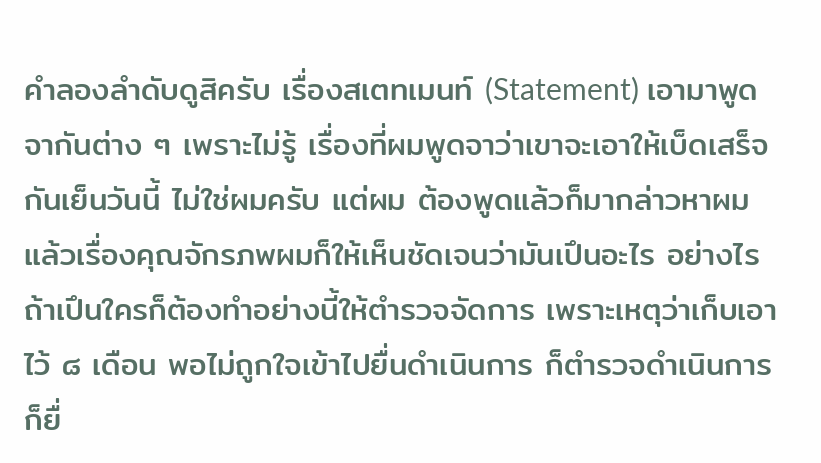คําลองลําดับดูสิครับ เรื่องสเตทเมนท์ (Statement) เอามาพูดจากันต่าง ๆ เพราะไม่รู้ เรื่องที่ผมพูดจาว่าเขาจะเอาให้เบ็ดเสร็จกันเย็นวันนี้ ไม่ใช่ผมครับ แต่ผม ต้องพูดแล้วก็มากล่าวหาผม แล้วเรื่องคุณจักรภพผมก็ให้เห็นชัดเจนว่ามันเปึนอะไร อย่างไร ถ้าเปึนใครก็ต้องทําอย่างนี้ให้ตํารวจจัดการ เพราะเหตุว่าเก็บเอาไว้ ๘ เดือน พอไม่ถูกใจเข้าไปยื่นดําเนินการ ก็ตํารวจดําเนินการก็ยื่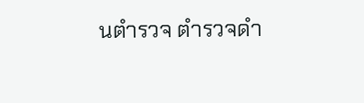นตํารวจ ตํารวจดํา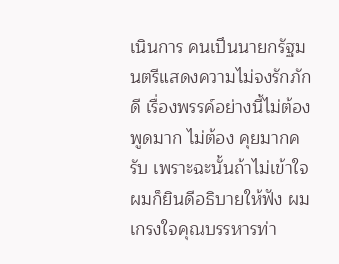เนินการ คนเปึนนายกรัฐมนตรีแสดงความไม่จงรักภักดี เรื่องพรรค์อย่างนี้ไม่ต้องพูดมาก ไม่ต้อง คุยมากครับ เพราะฉะนั้นถ้าไม่เข้าใจผมก็ยินดีอธิบายให้ฟัง ผมเกรงใจคุณบรรหารท่า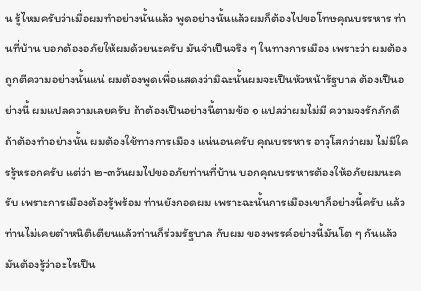น รู้ไหมครับว่าเมื่อผมทําอย่างนั้นแล้ว พูดอย่างนั้นแล้วผมก็ต้องไปขอโทษคุณบรรหาร ท่านที่บ้าน บอกต้องอภัยให้ผมด้วยนะครับ มันจําเปึนจริง ๆ ในทางการเมือง เพราะว่า ผมต้องถูกตีความอย่างนั้นแน่ ผมต้องพูดเพื่อแสดงว่ามิฉะนั้นผมจะเปึนหัวหน้ารัฐบาล ต้องเปึนอย่างนี้ ผมแปลความเลยครับ ถ้าต้องเปึนอย่างนี้ตามข้อ ๑ แปลว่าผมไม่มี ความจงรักภักดีถ้าต้องทําอย่างนั้น ผมต้องใช้ทางการเมือง แน่นอนครับ คุณบรรหาร อาวุโสกว่าผม ไม่มีใครรู้หรอกครับ แต่ว่า ๒-๓วันผมไปขออภัยท่านที่บ้าน บอกคุณบรรหารต้องให้อภัยผมนะครับ เพราะการเมืองต้องรู้พร้อม ท่านยังกอดผม เพราะฉะนั้นการเมืองเขาก็อย่างนี้ครับ แล้วท่านไม่เคยตําหนิติเตียนแล้วท่านก็ร่วมรัฐบาล กับผม ของพรรค์อย่างนี้มันโต ๆ กันแล้ว มันต้องรู้ว่าอะไรเปึน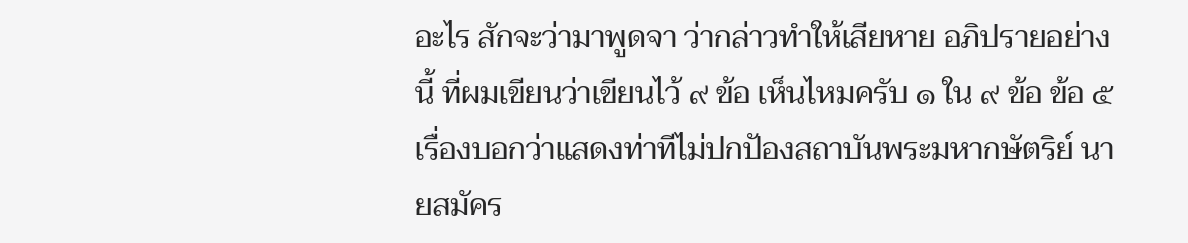อะไร สักจะว่ามาพูดจา ว่ากล่าวทําให้เสียหาย อภิปรายอย่างนี้ ที่ผมเขียนว่าเขียนไว้ ๙ ข้อ เห็นไหมครับ ๑ ใน ๙ ข้อ ข้อ ๕ เรื่องบอกว่าแสดงท่าทีไม่ปกปัองสถาบันพระมหากษัตริย์ นายสมัคร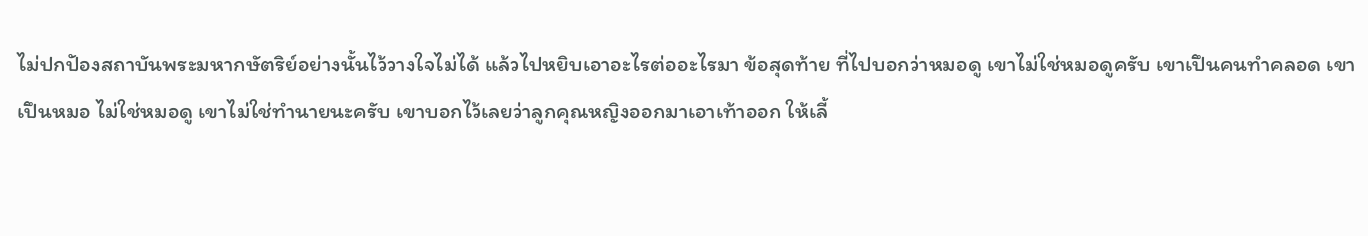ไม่ปกปัองสถาบันพระมหากษัตริย์อย่างนั้นไว้วางใจไม่ได้ แล้วไปหยิบเอาอะไรต่ออะไรมา ข้อสุดท้าย ที่ไปบอกว่าหมอดู เขาไม่ใช่หมอดูครับ เขาเปึนคนทําคลอด เขาเปึนหมอ ไม่ใช่หมอดู เขาไม่ใช่ทํานายนะครับ เขาบอกไว้เลยว่าลูกคุณหญิงออกมาเอาเท้าออก ให้เลี้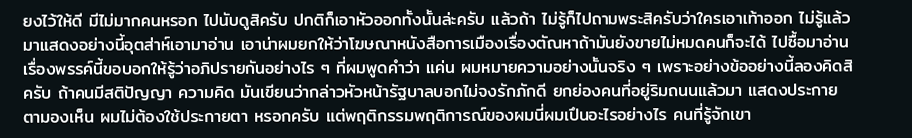ยงไว้ให้ดี มีไม่มากคนหรอก ไปนับดูสิครับ ปกติก็เอาหัวออกทั้งนั้นล่ะครับ แล้วถ้า ไม่รู้ก็ไปถามพระสิครับว่าใครเอาเท้าออก ไม่รู้แล้วมาแสดงอย่างนี้อุตส่าห์เอามาอ่าน เอาน่าผมยกให้ว่าโฆษณาหนังสือการเมืองเรื่องตัณหาถ้ามันยังขายไม่หมดคนก็จะได้ ไปซื้อมาอ่าน เรื่องพรรค์นี้ขอบอกให้รู้ว่าอภิปรายกันอย่างไร ๆ ที่ผมพูดคําว่า แค่น ผมหมายความอย่างนั้นจริง ๆ เพราะอย่างข้ออย่างนี้ลองคิดสิครับ ถ้าคนมีสติปัญญา ความคิด มันเขียนว่ากล่าวหัวหน้ารัฐบาลบอกไม่จงรักภักดี ยกย่องคนที่อยู่ริมถนนแล้วมา แสดงประกายตามองเห็น ผมไม่ต้องใช้ประกายตา หรอกครับ แต่พฤติกรรมพฤติการณ์ของผมนี่ผมเปึนอะไรอย่างไร คนที่รู้จักเขา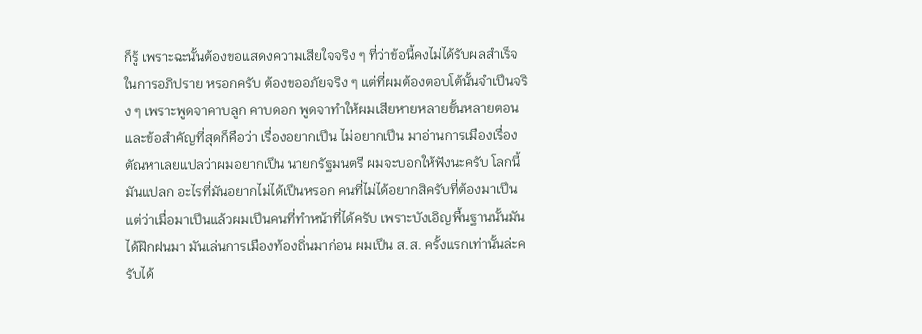ก็รู้ เพราะฉะนั้นต้องขอแสดงความเสียใจจริง ๆ ที่ว่าข้อนี้คงไม่ได้รับผลสําเร็จในการอภิปราย หรอกครับ ต้องขออภัยจริง ๆ แต่ที่ผมต้องตอบโต้นั้นจําเปึนจริง ๆ เพราะพูดจาคาบลูก คาบดอก พูดจาทําให้ผมเสียหายหลายขั้นหลายตอน และข้อสําคัญที่สุดก็คือว่า เรื่องอยากเปึน ไม่อยากเปึน มาอ่านการเมืองเรื่องตัณหาเลยแปลว่าผมอยากเปึน นายกรัฐมนตรี ผมจะบอกให้ฟังนะครับ โลกนี้มันแปลก อะไรที่มันอยากไม่ได้เปึนหรอก คนที่ไม่ได้อยากสิครับที่ต้องมาเปึน แต่ว่าเมื่อมาเปึนแล้วผมเปึนคนที่ทําหน้าที่ได้ครับ เพราะบังเอิญพื้นฐานนั้นมันได้ฝ๊กฝนมา มันเล่นการเมืองท้องถิ่นมาก่อน ผมเปึน ส.ส. ครั้งแรกเท่านั้นล่ะครับได้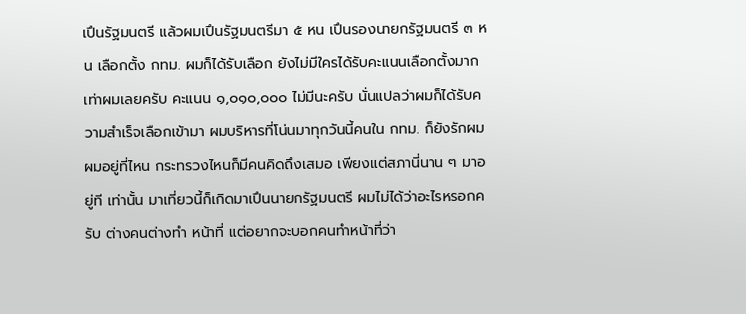เปึนรัฐมนตรี แล้วผมเปึนรัฐมนตรีมา ๕ หน เปึนรองนายกรัฐมนตรี ๓ หน เลือกตั้ง กทม. ผมก็ได้รับเลือก ยังไม่มีใครได้รับคะแนนเลือกตั้งมากเท่าผมเลยครับ คะแนน ๑,๐๑๐,๐๐๐ ไม่มีนะครับ นั่นแปลว่าผมก็ได้รับความสําเร็จเลือกเข้ามา ผมบริหารที่โน่นมาทุกวันนี้คนใน กทม. ก็ยังรักผม ผมอยู่ที่ไหน กระทรวงไหนก็มีคนคิดถึงเสมอ เพียงแต่สภานี่นาน ๆ มาอยู่ที เท่านั้น มาเที่ยวนี้ก็เกิดมาเปึนนายกรัฐมนตรี ผมไม่ได้ว่าอะไรหรอกครับ ต่างคนต่างทํา หน้าที่ แต่อยากจะบอกคนทําหน้าที่ว่า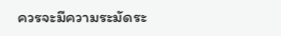ควรจะมีความระมัดระ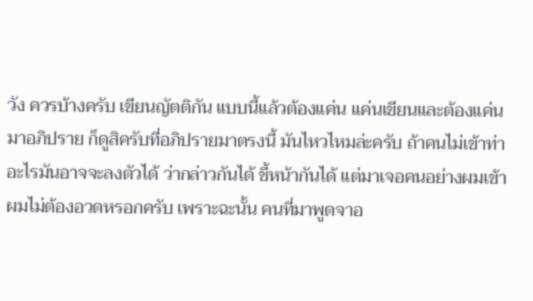วัง ควรบ้างครับ เขียนญัตติกัน แบบนี้แล้วต้องแค่น แค่นเขียนและต้องแค่นมาอภิปราย ก็ดูสิครับที่อภิปรายมาตรงนี้ มันไหวไหมล่ะครับ ถ้าคนไม่เข้าท่าอะไรมันอาจจะลงตัวได้ ว่ากล่าวกันได้ ชี้หน้ากันได้ แต่มาเจอคนอย่างผมเข้า ผมไม่ต้องอวดหรอกครับ เพราะฉะนั้น คนที่มาพูดจาอ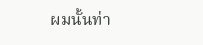ผมนั้นท่า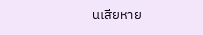นเสียหาย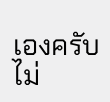เองครับ ไม่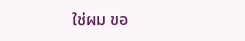ใช่ผม ขอ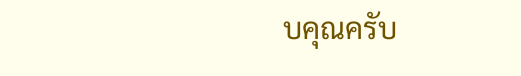บคุณครับ